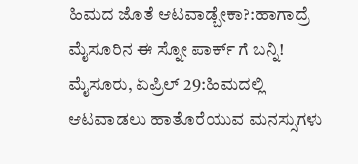ಹಿಮದ ಜೊತೆ ಆಟವಾಡ್ಬೇಕಾ?:ಹಾಗಾದ್ರೆ ಮೈಸೂರಿನ ಈ ಸ್ನೋ ಪಾರ್ಕ್ ಗೆ ಬನ್ನಿ!
ಮೈಸೂರು, ಏಪ್ರಿಲ್ 29:ಹಿಮದಲ್ಲಿ ಆಟವಾಡಲು ಹಾತೊರೆಯುವ ಮನಸ್ಸುಗಳು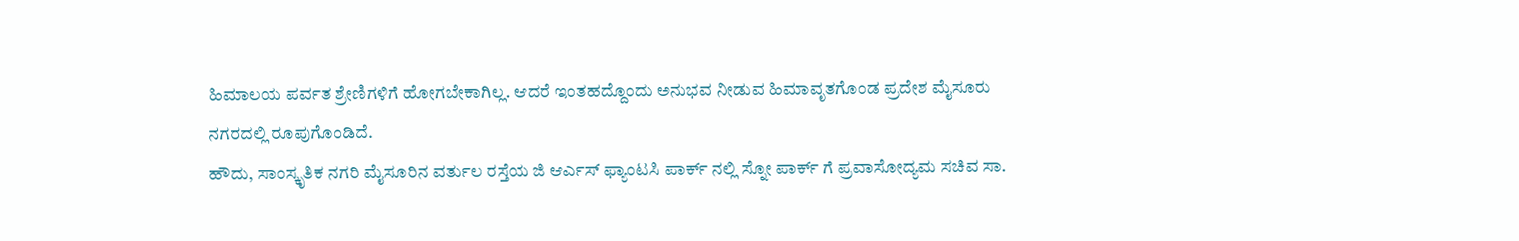ಹಿಮಾಲಯ ಪರ್ವತ ಶ್ರೇಣಿಗಳಿಗೆ ಹೋಗಬೇಕಾಗಿಲ್ಲ. ಆದರೆ ಇಂತಹದ್ದೊಂದು ಅನುಭವ ನೀಡುವ ಹಿಮಾವೃತಗೊಂಡ ಪ್ರದೇಶ ಮೈಸೂರು ನಗರದಲ್ಲಿ ರೂಪುಗೊಂಡಿದೆ.
ಹೌದು, ಸಾಂಸ್ಕೃತಿಕ ನಗರಿ ಮೈಸೂರಿನ ವರ್ತುಲ ರಸ್ತೆಯ ಜಿ ಆರ್ಎಸ್ ಫ್ಯಾಂಟಸಿ ಪಾರ್ಕ್ ನಲ್ಲಿ ಸ್ನೋ ಪಾರ್ಕ್ ಗೆ ಪ್ರವಾಸೋದ್ಯಮ ಸಚಿವ ಸಾ.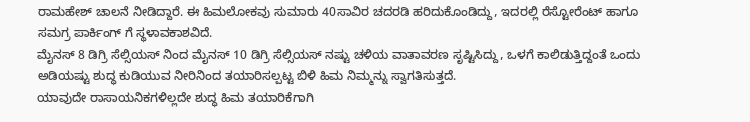ರಾಮಹೇಶ್ ಚಾಲನೆ ನೀಡಿದ್ದಾರೆ. ಈ ಹಿಮಲೋಕವು ಸುಮಾರು 40ಸಾವಿರ ಚದರಡಿ ಹರಿದುಕೊಂಡಿದ್ದು, ಇದರಲ್ಲಿ ರೆಸ್ಟೋರೆಂಟ್ ಹಾಗೂ ಸಮಗ್ರ ಪಾರ್ಕಿಂಗ್ ಗೆ ಸ್ಥಳಾವಕಾಶವಿದೆ.
ಮೈನಸ್ 8 ಡಿಗ್ರಿ ಸೆಲ್ಸಿಯಸ್ ನಿಂದ ಮೈನಸ್ 10 ಡಿಗ್ರಿ ಸೆಲ್ಸಿಯಸ್ ನಷ್ಟು ಚಳಿಯ ವಾತಾವರಣ ಸೃಷ್ಟಿಸಿದ್ದು, ಒಳಗೆ ಕಾಲಿಡುತ್ತಿದ್ದಂತೆ ಒಂದು ಅಡಿಯಷ್ಟು ಶುದ್ಧ ಕುಡಿಯುವ ನೀರಿನಿಂದ ತಯಾರಿಸಲ್ಪಟ್ಟ ಬಿಳಿ ಹಿಮ ನಿಮ್ಮನ್ನು ಸ್ವಾಗತಿಸುತ್ತದೆ.
ಯಾವುದೇ ರಾಸಾಯನಿಕಗಳಿಲ್ಲದೇ ಶುದ್ಧ ಹಿಮ ತಯಾರಿಕೆಗಾಗಿ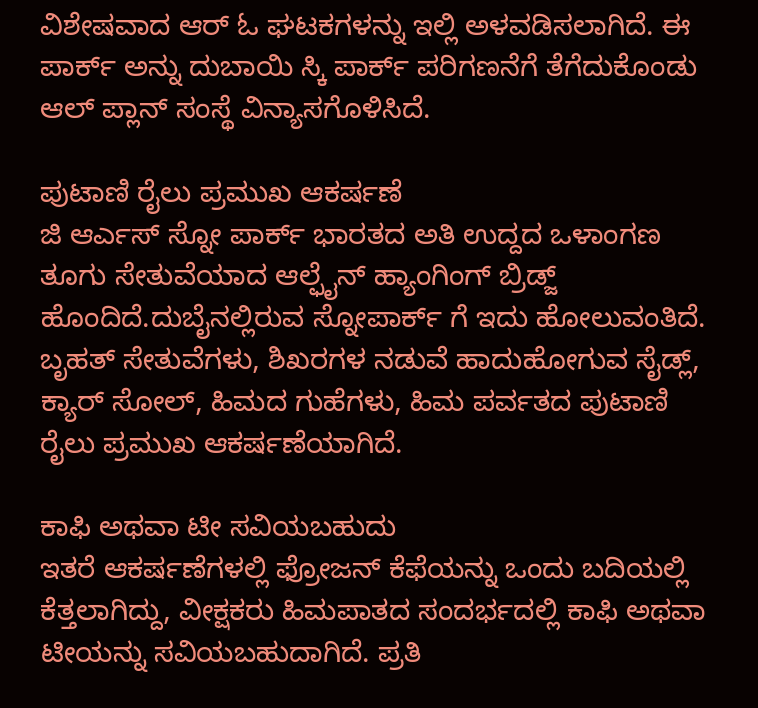ವಿಶೇಷವಾದ ಆರ್ ಓ ಘಟಕಗಳನ್ನು ಇಲ್ಲಿ ಅಳವಡಿಸಲಾಗಿದೆ. ಈ ಪಾರ್ಕ್ ಅನ್ನು ದುಬಾಯಿ ಸ್ಕಿ ಪಾರ್ಕ್ ಪರಿಗಣನೆಗೆ ತೆಗೆದುಕೊಂಡು ಆಲ್ ಪ್ಲಾನ್ ಸಂಸ್ಥೆ ವಿನ್ಯಾಸಗೊಳಿಸಿದೆ.

ಪುಟಾಣಿ ರೈಲು ಪ್ರಮುಖ ಆಕರ್ಷಣೆ
ಜಿ ಆರ್ಎಸ್ ಸ್ನೋ ಪಾರ್ಕ್ ಭಾರತದ ಅತಿ ಉದ್ದದ ಒಳಾಂಗಣ ತೂಗು ಸೇತುವೆಯಾದ ಆಲ್ಫೈನ್ ಹ್ಯಾಂಗಿಂಗ್ ಬ್ರಿಡ್ಜ್ ಹೊಂದಿದೆ.ದುಬೈನಲ್ಲಿರುವ ಸ್ನೋಪಾರ್ಕ್ ಗೆ ಇದು ಹೋಲುವಂತಿದೆ. ಬೃಹತ್ ಸೇತುವೆಗಳು, ಶಿಖರಗಳ ನಡುವೆ ಹಾದುಹೋಗುವ ಸೈಡ್ಲ್, ಕ್ಯಾರ್ ಸೋಲ್, ಹಿಮದ ಗುಹೆಗಳು, ಹಿಮ ಪರ್ವತದ ಪುಟಾಣಿ ರೈಲು ಪ್ರಮುಖ ಆಕರ್ಷಣೆಯಾಗಿದೆ.

ಕಾಫಿ ಅಥವಾ ಟೀ ಸವಿಯಬಹುದು
ಇತರೆ ಆಕರ್ಷಣೆಗಳಲ್ಲಿ ಫ್ರೋಜನ್ ಕೆಫೆಯನ್ನು ಒಂದು ಬದಿಯಲ್ಲಿ ಕೆತ್ತಲಾಗಿದ್ದು, ವೀಕ್ಷಕರು ಹಿಮಪಾತದ ಸಂದರ್ಭದಲ್ಲಿ ಕಾಫಿ ಅಥವಾ ಟೀಯನ್ನು ಸವಿಯಬಹುದಾಗಿದೆ. ಪ್ರತಿ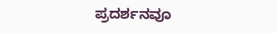ಪ್ರದರ್ಶನವೂ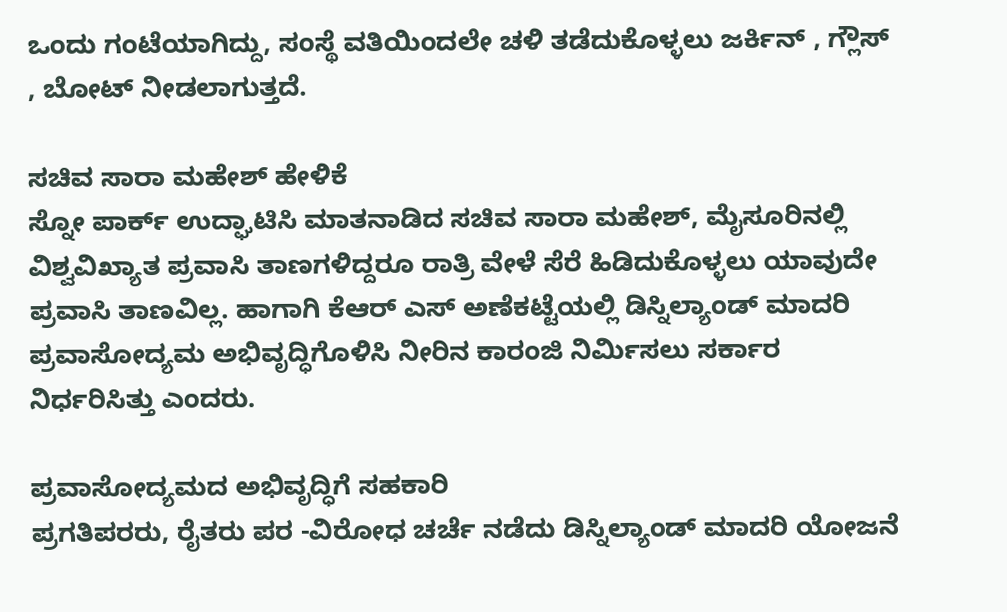ಒಂದು ಗಂಟೆಯಾಗಿದ್ದು, ಸಂಸ್ಥೆ ವತಿಯಿಂದಲೇ ಚಳಿ ತಡೆದುಕೊಳ್ಳಲು ಜರ್ಕಿನ್ , ಗ್ಲೌಸ್ , ಬೋಟ್ ನೀಡಲಾಗುತ್ತದೆ.

ಸಚಿವ ಸಾರಾ ಮಹೇಶ್ ಹೇಳಿಕೆ
ಸ್ನೋ ಪಾರ್ಕ್ ಉದ್ಘಾಟಿಸಿ ಮಾತನಾಡಿದ ಸಚಿವ ಸಾರಾ ಮಹೇಶ್, ಮೈಸೂರಿನಲ್ಲಿ ವಿಶ್ವವಿಖ್ಯಾತ ಪ್ರವಾಸಿ ತಾಣಗಳಿದ್ದರೂ ರಾತ್ರಿ ವೇಳೆ ಸೆರೆ ಹಿಡಿದುಕೊಳ್ಳಲು ಯಾವುದೇ ಪ್ರವಾಸಿ ತಾಣವಿಲ್ಲ. ಹಾಗಾಗಿ ಕೆಆರ್ ಎಸ್ ಅಣೆಕಟ್ಟೆಯಲ್ಲಿ ಡಿಸ್ನಿಲ್ಯಾಂಡ್ ಮಾದರಿ ಪ್ರವಾಸೋದ್ಯಮ ಅಭಿವೃದ್ಧಿಗೊಳಿಸಿ ನೀರಿನ ಕಾರಂಜಿ ನಿರ್ಮಿಸಲು ಸರ್ಕಾರ ನಿರ್ಧರಿಸಿತ್ತು ಎಂದರು.

ಪ್ರವಾಸೋದ್ಯಮದ ಅಭಿವೃದ್ಧಿಗೆ ಸಹಕಾರಿ
ಪ್ರಗತಿಪರರು, ರೈತರು ಪರ -ವಿರೋಧ ಚರ್ಚೆ ನಡೆದು ಡಿಸ್ನಿಲ್ಯಾಂಡ್ ಮಾದರಿ ಯೋಜನೆ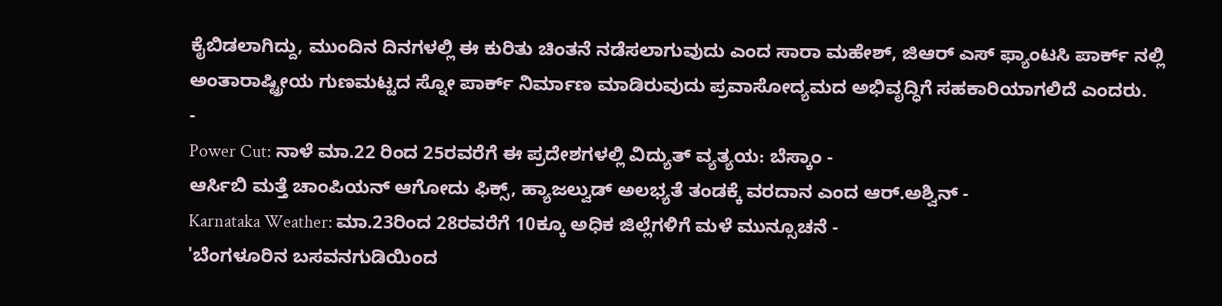ಕೈಬಿಡಲಾಗಿದ್ದು, ಮುಂದಿನ ದಿನಗಳಲ್ಲಿ ಈ ಕುರಿತು ಚಿಂತನೆ ನಡೆಸಲಾಗುವುದು ಎಂದ ಸಾರಾ ಮಹೇಶ್, ಜಿಆರ್ ಎಸ್ ಫ್ಯಾಂಟಸಿ ಪಾರ್ಕ್ ನಲ್ಲಿ ಅಂತಾರಾಷ್ಟ್ರೀಯ ಗುಣಮಟ್ಟದ ಸ್ನೋ ಪಾರ್ಕ್ ನಿರ್ಮಾಣ ಮಾಡಿರುವುದು ಪ್ರವಾಸೋದ್ಯಮದ ಅಭಿವೃದ್ಧಿಗೆ ಸಹಕಾರಿಯಾಗಲಿದೆ ಎಂದರು.
-
Power Cut: ನಾಳೆ ಮಾ.22 ರಿಂದ 25ರವರೆಗೆ ಈ ಪ್ರದೇಶಗಳಲ್ಲಿ ವಿದ್ಯುತ್ ವ್ಯತ್ಯಯ: ಬೆಸ್ಕಾಂ -
ಆರ್ಸಿಬಿ ಮತ್ತೆ ಚಾಂಪಿಯನ್ ಆಗೋದು ಫಿಕ್ಸ್, ಹ್ಯಾಜಲ್ವುಡ್ ಅಲಭ್ಯತೆ ತಂಡಕ್ಕೆ ವರದಾನ ಎಂದ ಆರ್.ಅಶ್ವಿನ್ -
Karnataka Weather: ಮಾ.23ರಿಂದ 28ರವರೆಗೆ 10ಕ್ಕೂ ಅಧಿಕ ಜಿಲ್ಲೆಗಳಿಗೆ ಮಳೆ ಮುನ್ಸೂಚನೆ -
'ಬೆಂಗಳೂರಿನ ಬಸವನಗುಡಿಯಿಂದ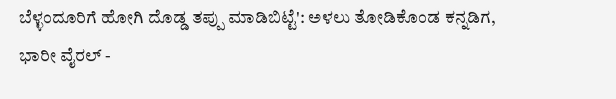ಬೆಳ್ಳಂದೂರಿಗೆ ಹೋಗಿ ದೊಡ್ಡ ತಪ್ಪು ಮಾಡಿಬಿಟ್ಟೆ': ಅಳಲು ತೋಡಿಕೊಂಡ ಕನ್ನಡಿಗ, ಭಾರೀ ವೈರಲ್ -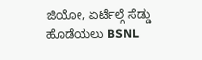ಜಿಯೋ, ಏರ್ಟೆಲ್ಗೆ ಸೆಡ್ಡು ಹೊಡೆಯಲು BSNL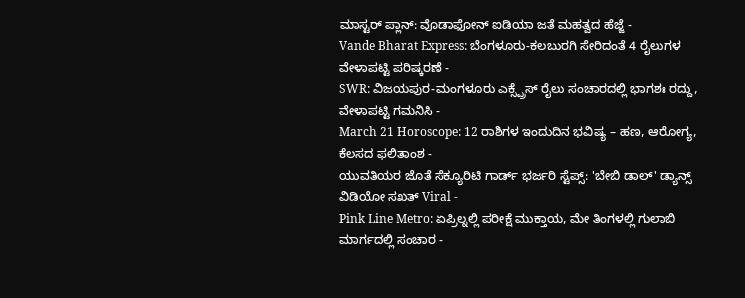ಮಾಸ್ಟರ್ ಪ್ಲಾನ್: ವೊಡಾಫೋನ್ ಐಡಿಯಾ ಜತೆ ಮಹತ್ವದ ಹೆಜ್ಜೆ -
Vande Bharat Express: ಬೆಂಗಳೂರು-ಕಲಬುರಗಿ ಸೇರಿದಂತೆ 4 ರೈಲುಗಳ ವೇಳಾಪಟ್ಟಿ ಪರಿಷ್ಕರಣೆ -
SWR: ವಿಜಯಪುರ-ಮಂಗಳೂರು ಎಕ್ಸ್ಪ್ರೆಸ್ ರೈಲು ಸಂಚಾರದಲ್ಲಿ ಭಾಗಶಃ ರದ್ದು, ವೇಳಾಪಟ್ಟಿ ಗಮನಿಸಿ -
March 21 Horoscope: 12 ರಾಶಿಗಳ ಇಂದುದಿನ ಭವಿಷ್ಯ – ಹಣ, ಆರೋಗ್ಯ, ಕೆಲಸದ ಫಲಿತಾಂಶ -
ಯುವತಿಯರ ಜೊತೆ ಸೆಕ್ಯೂರಿಟಿ ಗಾರ್ಡ್ ಭರ್ಜರಿ ಸ್ಟೆಪ್ಸ್: 'ಬೇಬಿ ಡಾಲ್' ಡ್ಯಾನ್ಸ್ ವಿಡಿಯೋ ಸಖತ್ Viral -
Pink Line Metro: ಏಪ್ರಿಲ್ನಲ್ಲಿ ಪರೀಕ್ಷೆ ಮುಕ್ತಾಯ, ಮೇ ತಿಂಗಳಲ್ಲಿ ಗುಲಾಬಿ ಮಾರ್ಗದಲ್ಲಿ ಸಂಚಾರ -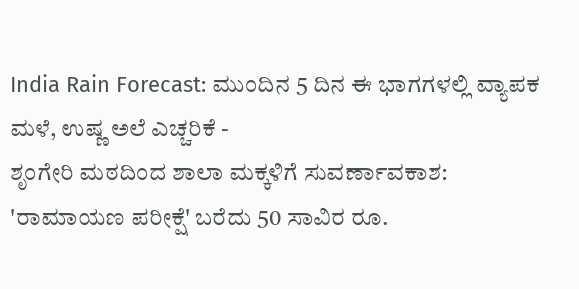India Rain Forecast: ಮುಂದಿನ 5 ದಿನ ಈ ಭಾಗಗಳಲ್ಲಿ ವ್ಯಾಪಕ ಮಳೆ, ಉಷ್ಣ ಅಲೆ ಎಚ್ಚರಿಕೆ -
ಶೃಂಗೇರಿ ಮಠದಿಂದ ಶಾಲಾ ಮಕ್ಕಳಿಗೆ ಸುವರ್ಣಾವಕಾಶ: 'ರಾಮಾಯಣ ಪರೀಕ್ಷೆ' ಬರೆದು 50 ಸಾವಿರ ರೂ.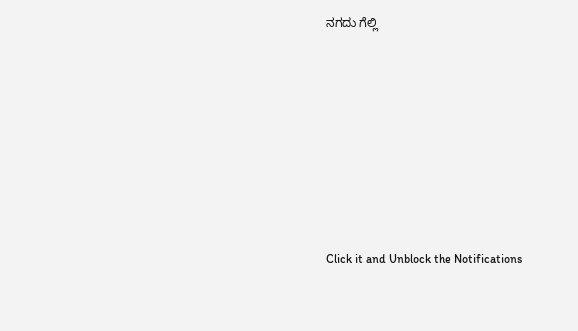ನಗದು ಗೆಲ್ಲಿ












Click it and Unblock the Notifications